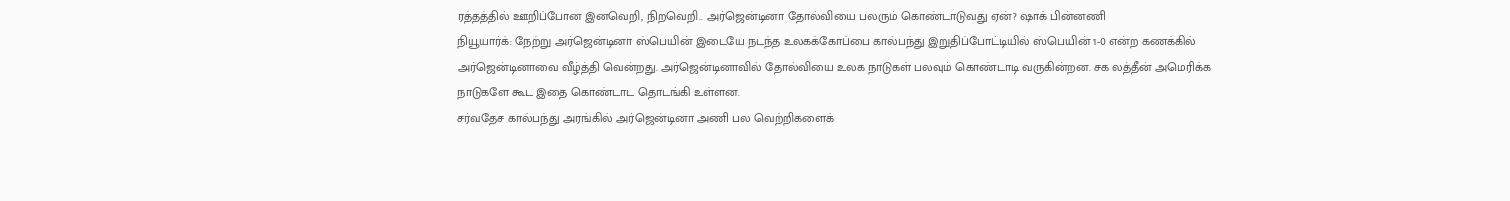ரத்தத்தில் ஊறிப்போன இனவெறி, நிறவெறி.. அர்ஜென்டினா தோல்வியை பலரும் கொண்டாடுவது ஏன்? ஷாக் பின்னணி
நியூயார்க்: நேற்று அர்ஜென்டினா ஸ்பெயின் இடையே நடந்த உலகக்கோப்பை கால்பந்து இறுதிப்போட்டியில் ஸ்பெயின் 1-0 என்ற கணக்கில் அர்ஜென்டினாவை வீழ்த்தி வென்றது. அர்ஜென்டினாவில் தோல்வியை உலக நாடுகள் பலவும் கொண்டாடி வருகின்றன. சக லத்தீன் அமெரிக்க நாடுகளே கூட இதை கொண்டாட தொடங்கி உள்ளன.
சர்வதேச கால்பந்து அரங்கில் அர்ஜென்டினா அணி பல வெற்றிகளைக்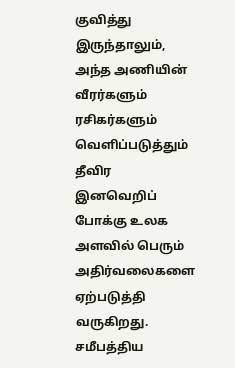குவித்து இருந்தாலும், அந்த அணியின் வீரர்களும் ரசிகர்களும் வெளிப்படுத்தும் தீவிர இனவெறிப் போக்கு உலக அளவில் பெரும் அதிர்வலைகளை ஏற்படுத்தி வருகிறது. சமீபத்திய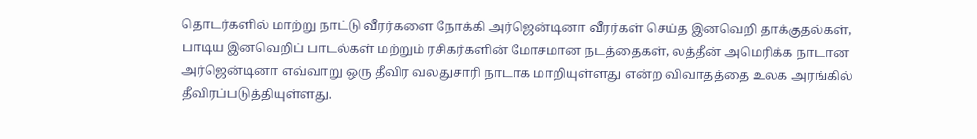தொடர்களில் மாற்று நாட்டு வீரர்களை நோக்கி அர்ஜென்டினா வீரர்கள் செய்த இனவெறி தாக்குதல்கள், பாடிய இனவெறிப் பாடல்கள் மற்றும் ரசிகர்களின் மோசமான நடத்தைகள், லத்தீன் அமெரிக்க நாடான அர்ஜென்டினா எவ்வாறு ஒரு தீவிர வலதுசாரி நாடாக மாறியுள்ளது என்ற விவாதத்தை உலக அரங்கில் தீவிரப்படுத்தியுள்ளது.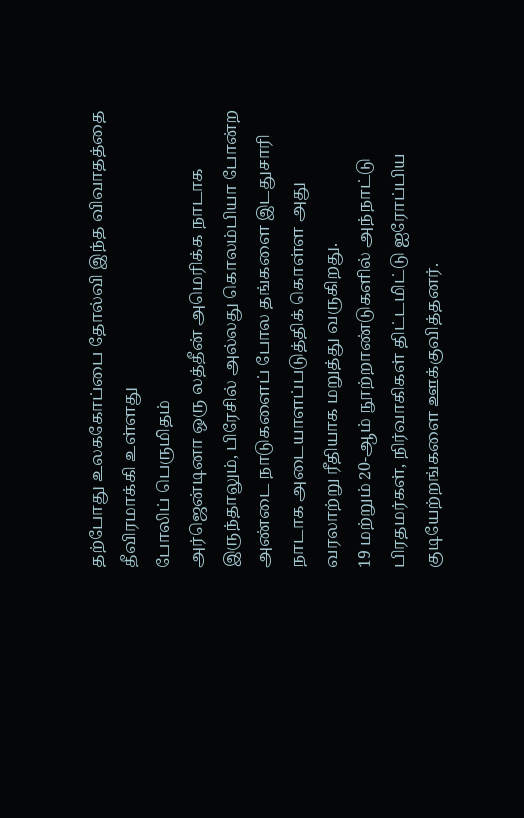தற்போது உலககோப்பை தோல்வி இந்த விவாதத்தை தீவிரமாக்கி உள்ளது
போலிப் பெருமிதம்
அர்ஜென்டினா ஒரு லத்தீன் அமெரிக்க நாடாக இருந்தாலும், பிரேசில் அல்லது கொலம்பியா போன்ற அண்டை நாடுகளைப் போல தங்களை இடதுசாரி நாடாக அடையாளப்படுத்திக் கொள்ள அது வரலாற்று ரீதியாக மறுத்து வருகிறது.
19 மற்றும் 20-ஆம் நூற்றாண்டுகளில் அந்நாட்டு பிரதமர்கள், நிர்வாகிகள் திட்டமிட்டு ஐரோப்பிய குடியேற்றங்களை ஊக்குவித்தனர்.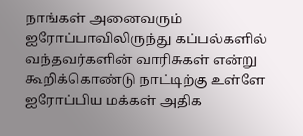நாங்கள் அனைவரும் ஐரோப்பாவிலிருந்து கப்பல்களில் வந்தவர்களின் வாரிசுகள் என்று கூறிக்கொண்டு நாட்டிற்கு உள்ளே ஐரோப்பிய மக்கள் அதிக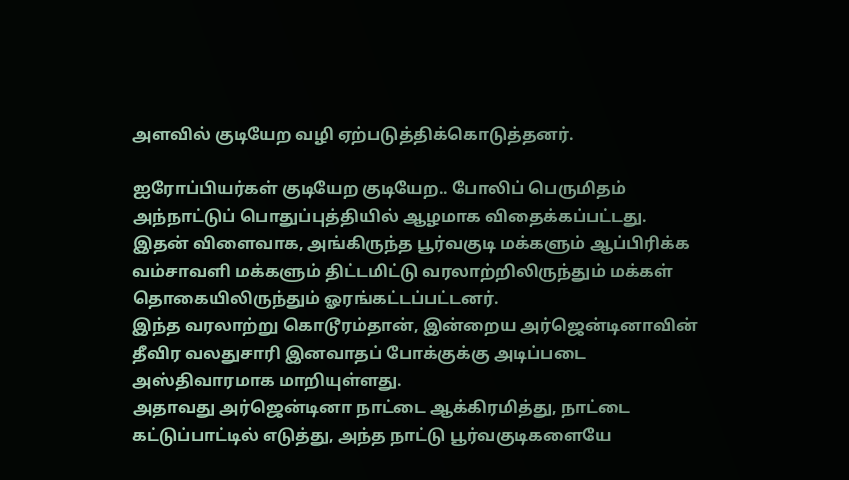அளவில் குடியேற வழி ஏற்படுத்திக்கொடுத்தனர்.

ஐரோப்பியர்கள் குடியேற குடியேற.. போலிப் பெருமிதம் அந்நாட்டுப் பொதுப்புத்தியில் ஆழமாக விதைக்கப்பட்டது. இதன் விளைவாக, அங்கிருந்த பூர்வகுடி மக்களும் ஆப்பிரிக்க வம்சாவளி மக்களும் திட்டமிட்டு வரலாற்றிலிருந்தும் மக்கள் தொகையிலிருந்தும் ஓரங்கட்டப்பட்டனர்.
இந்த வரலாற்று கொடூரம்தான், இன்றைய அர்ஜென்டினாவின் தீவிர வலதுசாரி இனவாதப் போக்குக்கு அடிப்படை அஸ்திவாரமாக மாறியுள்ளது.
அதாவது அர்ஜென்டினா நாட்டை ஆக்கிரமித்து, நாட்டை கட்டுப்பாட்டில் எடுத்து, அந்த நாட்டு பூர்வகுடிகளையே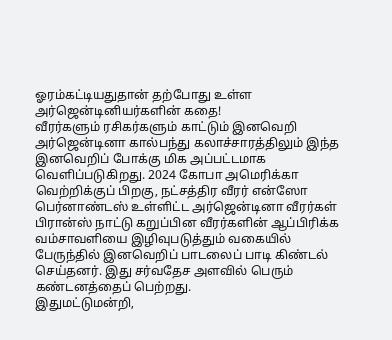ஓரம்கட்டியதுதான் தற்போது உள்ள அர்ஜென்டினியர்களின் கதை!
வீரர்களும் ரசிகர்களும் காட்டும் இனவெறி
அர்ஜென்டினா கால்பந்து கலாச்சாரத்திலும் இந்த இனவெறிப் போக்கு மிக அப்பட்டமாக வெளிப்படுகிறது. 2024 கோபா அமெரிக்கா வெற்றிக்குப் பிறகு, நட்சத்திர வீரர் என்ஸோ பெர்னாண்டஸ் உள்ளிட்ட அர்ஜென்டினா வீரர்கள் பிரான்ஸ் நாட்டு கறுப்பின வீரர்களின் ஆப்பிரிக்க வம்சாவளியை இழிவுபடுத்தும் வகையில் பேருந்தில் இனவெறிப் பாடலைப் பாடி கிண்டல் செய்தனர். இது சர்வதேச அளவில் பெரும் கண்டனத்தைப் பெற்றது.
இதுமட்டுமன்றி,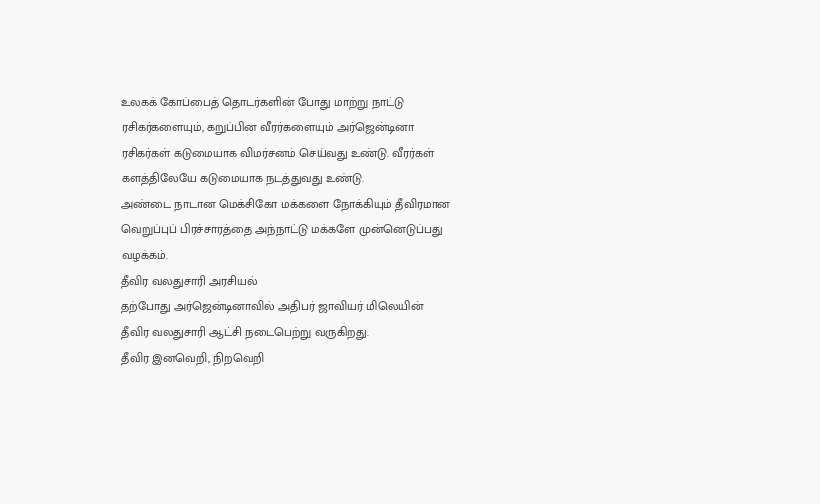உலகக் கோப்பைத் தொடர்களின் போது மாற்று நாட்டு ரசிகர்களையும், கறுப்பின வீரர்களையும் அர்ஜென்டினா ரசிகர்கள் கடுமையாக விமர்சனம் செய்வது உண்டு. வீரர்கள் களத்திலேயே கடுமையாக நடத்துவது உண்டு.
அண்டை நாடான மெக்சிகோ மக்களை நோக்கியும் தீவிரமான வெறுப்புப் பிரச்சாரத்தை அந்நாட்டு மக்களே முன்னெடுப்பது வழக்கம்.
தீவிர வலதுசாரி அரசியல்
தற்போது அர்ஜென்டினாவில் அதிபர் ஜாவியர் மிலெயின் தீவிர வலதுசாரி ஆட்சி நடைபெற்று வருகிறது.
தீவிர இனவெறி, நிறவெறி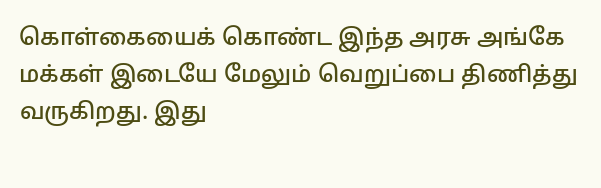கொள்கையைக் கொண்ட இந்த அரசு அங்கே மக்கள் இடையே மேலும் வெறுப்பை திணித்து வருகிறது. இது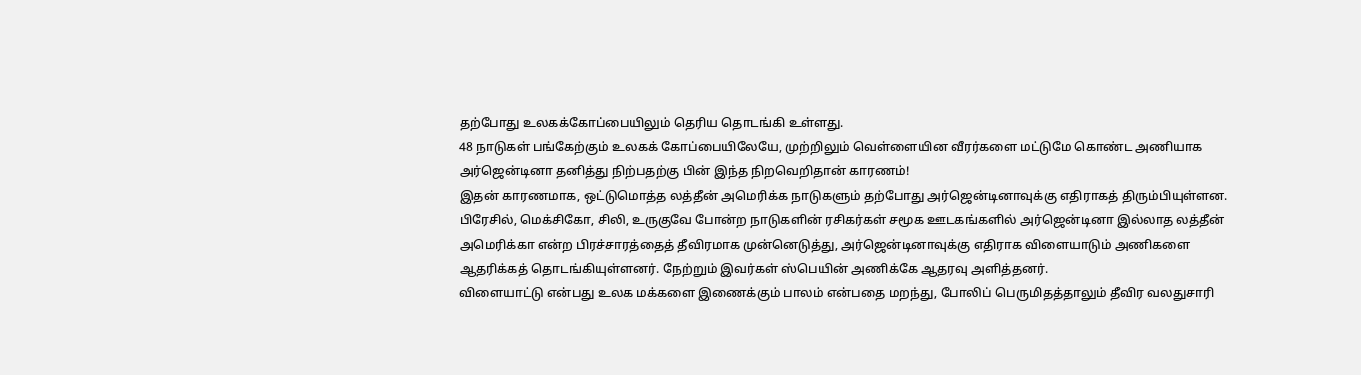தற்போது உலகக்கோப்பையிலும் தெரிய தொடங்கி உள்ளது.
48 நாடுகள் பங்கேற்கும் உலகக் கோப்பையிலேயே, முற்றிலும் வெள்ளையின வீரர்களை மட்டுமே கொண்ட அணியாக அர்ஜென்டினா தனித்து நிற்பதற்கு பின் இந்த நிறவெறிதான் காரணம்!
இதன் காரணமாக, ஒட்டுமொத்த லத்தீன் அமெரிக்க நாடுகளும் தற்போது அர்ஜென்டினாவுக்கு எதிராகத் திரும்பியுள்ளன. பிரேசில், மெக்சிகோ, சிலி, உருகுவே போன்ற நாடுகளின் ரசிகர்கள் சமூக ஊடகங்களில் அர்ஜென்டினா இல்லாத லத்தீன் அமெரிக்கா என்ற பிரச்சாரத்தைத் தீவிரமாக முன்னெடுத்து, அர்ஜென்டினாவுக்கு எதிராக விளையாடும் அணிகளை ஆதரிக்கத் தொடங்கியுள்ளனர். நேற்றும் இவர்கள் ஸ்பெயின் அணிக்கே ஆதரவு அளித்தனர்.
விளையாட்டு என்பது உலக மக்களை இணைக்கும் பாலம் என்பதை மறந்து, போலிப் பெருமிதத்தாலும் தீவிர வலதுசாரி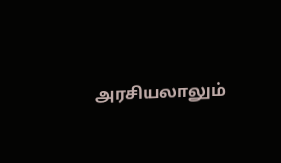அரசியலாலும்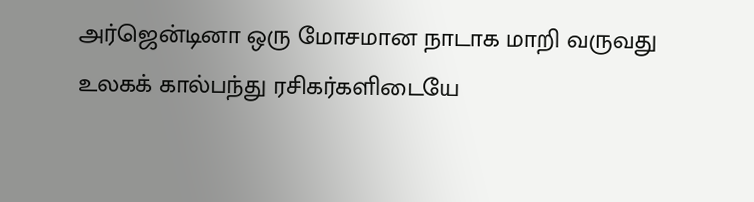அர்ஜென்டினா ஒரு மோசமான நாடாக மாறி வருவது உலகக் கால்பந்து ரசிகர்களிடையே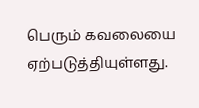பெரும் கவலையை ஏற்படுத்தியுள்ளது.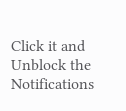Click it and Unblock the Notifications